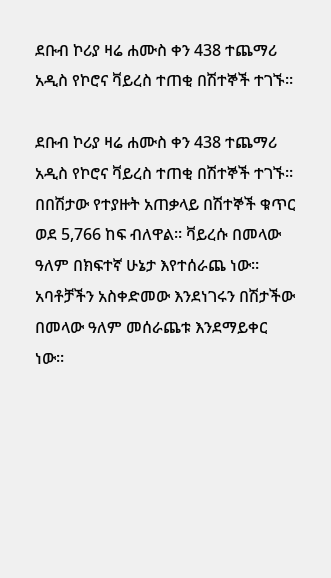ደቡብ ኮሪያ ዛሬ ሐሙስ ቀን 438 ተጨማሪ አዲስ የኮሮና ቫይረስ ተጠቂ በሽተኞች ተገኙ።

ደቡብ ኮሪያ ዛሬ ሐሙስ ቀን 438 ተጨማሪ አዲስ የኮሮና ቫይረስ ተጠቂ በሽተኞች ተገኙ። በበሽታው የተያዙት አጠቃላይ በሽተኞች ቁጥር ወደ 5,766 ከፍ ብለዋል። ቫይረሱ በመላው ዓለም በክፍተኛ ሁኔታ እየተሰራጨ ነው። አባቶቻችን አስቀድመው እንደነገሩን በሽታችው በመላው ዓለም መሰራጨቱ እንደማይቀር ነው።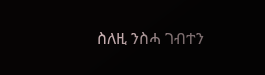ስለዚ ንስሓ ገብተን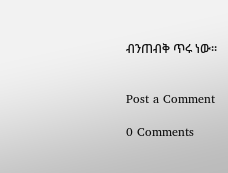ብንጠብቅ ጥሩ ነው።


Post a Comment

0 Comments